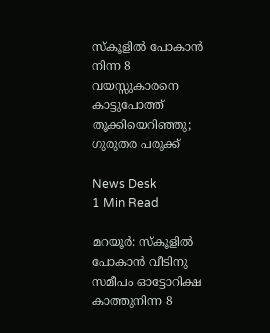സ്കൂളിൽ പോകാൻ നിന്ന 8 വയസ്സുകാരനെ കാട്ടുപോത്ത് തൂക്കിയെറിഞ്ഞു; ഗുരുതര പരുക്ക്

News Desk
1 Min Read

മറയൂർ: സ്കൂളിൽ പോകാൻ വീടിനു സമീപം ഓട്ടോറിക്ഷ കാത്തുനിന്ന 8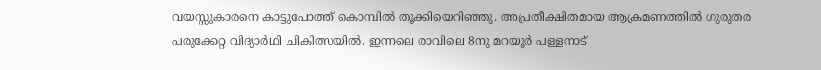വയസ്സുകാരനെ കാട്ടുപോത്ത് കൊമ്പിൽ തൂക്കിയെറിഞ്ഞു. അപ്രതീക്ഷിതമായ ആക്രമണത്തിൽ ഗുരുതര പരുക്കേറ്റ വിദ്യാർഥി ചികിത്സയിൽ. ഇന്നലെ രാവിലെ 8നു മറയൂർ പള്ളനാട്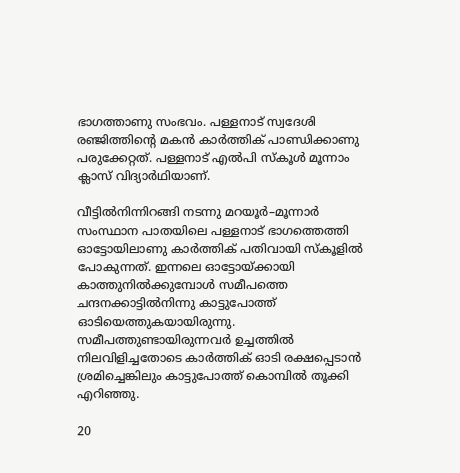ഭാഗത്താണു സംഭവം. പള്ളനാട് സ്വദേശി രഞ്ജിത്തിന്റെ മകൻ കാർത്തിക് പാണ്ഡിക്കാണു പരുക്കേറ്റത്. പള്ളനാട് എൽപി സ്കൂൾ മൂന്നാം ക്ലാസ് വിദ്യാർഥിയാണ്.

വീട്ടിൽനിന്നിറങ്ങി നടന്നു മറയൂർ–മൂന്നാർ സംസ്ഥാന പാതയിലെ പള്ളനാട് ഭാഗത്തെത്തി ഓട്ടോയിലാണു കാർത്തിക് പതിവായി സ്കൂളിൽ പോകുന്നത്. ഇന്നലെ ഓട്ടോയ്ക്കായി കാത്തുനിൽക്കുമ്പോൾ സമീപത്തെ ചന്ദനക്കാട്ടിൽനിന്നു കാട്ടുപോത്ത് ഓടിയെത്തുകയായിരുന്നു. സമീപത്തുണ്ടായിരുന്നവർ ഉച്ചത്തിൽ നിലവിളിച്ചതോടെ കാർത്തിക് ഓടി രക്ഷപ്പെടാൻ ശ്രമിച്ചെങ്കിലും കാട്ടുപോത്ത് കൊമ്പിൽ തൂക്കി എറിഞ്ഞു.

20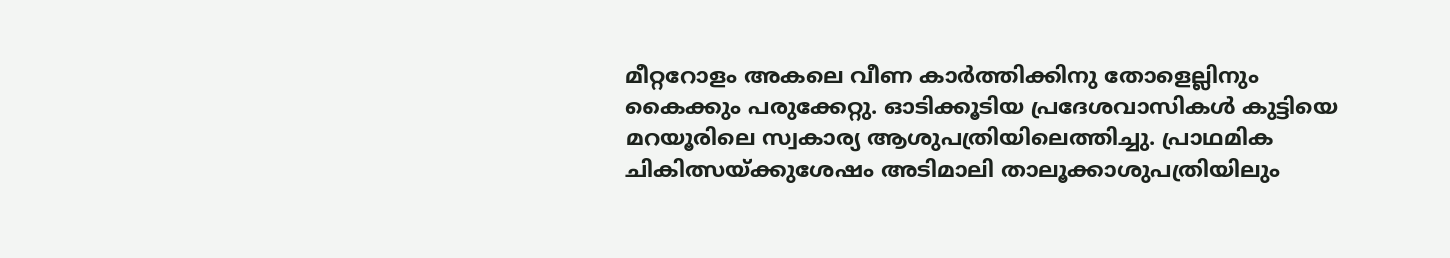മീറ്ററോളം അകലെ വീണ കാർത്തിക്കിനു തോളെല്ലിനും കൈക്കും പരുക്കേറ്റു. ഓടിക്കൂടിയ പ്രദേശവാസികൾ കുട്ടിയെ മറയൂരിലെ സ്വകാര്യ ആശുപത്രിയിലെത്തിച്ചു. പ്രാഥമിക ചികിത്സയ്ക്കുശേഷം അടിമാലി താലൂക്കാശുപത്രിയിലും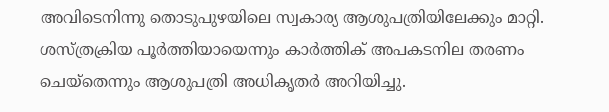അവിടെനിന്നു തൊടുപുഴയിലെ സ്വകാര്യ ആശുപത്രിയിലേക്കും മാറ്റി. ശസ്ത്രക്രിയ പൂർത്തിയായെന്നും കാർത്തിക് അപകടനില തരണം ചെയ്തെന്നും ആശുപത്രി അധികൃതർ അറിയിച്ചു.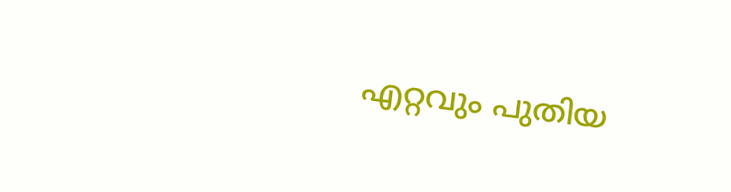എറ്റവും പുതിയ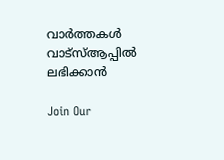വാർത്തകൾ വാട്സ്ആപ്പിൽ ലഭിക്കാൻ

Join Our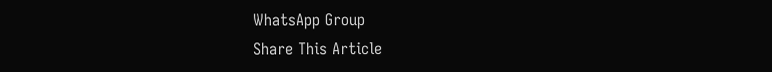WhatsApp Group
Share This Article